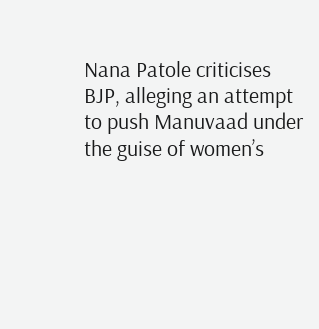Nana Patole criticises BJP, alleging an attempt to push Manuvaad under the guise of women’s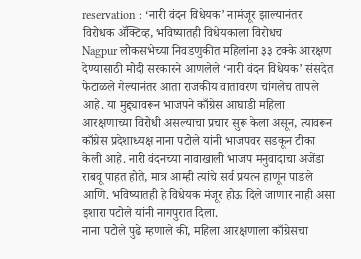reservation : ‘नारी वंदन विधेयक’ नामंजूर झाल्यानंतर विरोधक ॲक्टिव्ह, भविष्यातही विधेयकाला विरोधच
Nagpur लोकसभेच्या निवडणुकीत महिलांना ३३ टक्के आरक्षण देण्यासाठी मोदी सरकारने आणलेले ‘नारी वंदन विधेयक’ संसदेत फेटाळले गेल्यानंतर आता राजकीय वातावरण चांगलेच तापले आहे. या मुद्द्यावरून भाजपने काँग्रेस आघाडी महिला आरक्षणाच्या विरोधी असल्याचा प्रचार सुरू केला असून, त्यावरून काँग्रेस प्रदेशाध्यक्ष नाना पटोले यांनी भाजपवर सडकून टीका केली आहे. नारी वंदनच्या नावाखाली भाजप मनुवादाचा अजेंडा राबवू पाहत होते, मात्र आम्ही त्यांचे सर्व प्रयत्न हाणून पाडले आणि. भविष्यातही हे विधेयक मंजूर होऊ दिले जाणार नाही असा इशारा पटोले यांनी नागपुरात दिला.
नाना पटोले पुढे म्हणाले की, महिला आरक्षणाला काँग्रेसचा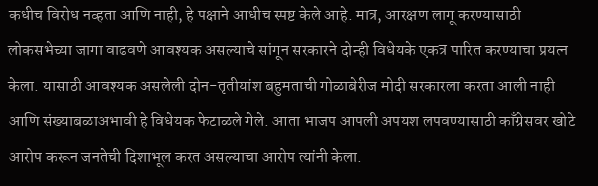कधीच विरोध नव्हता आणि नाही, हे पक्षाने आधीच स्पष्ट केले आहे. मात्र, आरक्षण लागू करण्यासाठी लोकसभेच्या जागा वाढवणे आवश्यक असल्याचे सांगून सरकारने दोन्ही विधेयके एकत्र पारित करण्याचा प्रयत्न केला. यासाठी आवश्यक असलेली दोन-तृतीयांश बहुमताची गोळाबेरीज मोदी सरकारला करता आली नाही आणि संख्याबळाअभावी हे विधेयक फेटाळले गेले. आता भाजप आपली अपयश लपवण्यासाठी काँग्रेसवर खोटे आरोप करून जनतेची दिशाभूल करत असल्याचा आरोप त्यांनी केला.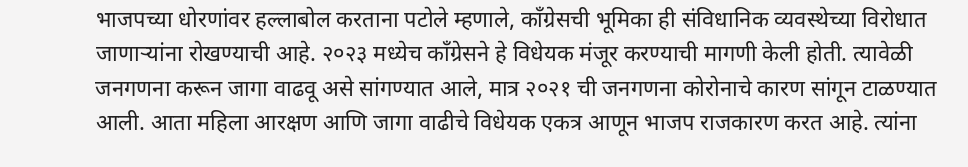भाजपच्या धोरणांवर हल्लाबोल करताना पटोले म्हणाले, काँग्रेसची भूमिका ही संविधानिक व्यवस्थेच्या विरोधात जाणाऱ्यांना रोखण्याची आहे. २०२३ मध्येच काँग्रेसने हे विधेयक मंजूर करण्याची मागणी केली होती. त्यावेळी जनगणना करून जागा वाढवू असे सांगण्यात आले, मात्र २०२१ ची जनगणना कोरोनाचे कारण सांगून टाळण्यात आली. आता महिला आरक्षण आणि जागा वाढीचे विधेयक एकत्र आणून भाजप राजकारण करत आहे. त्यांना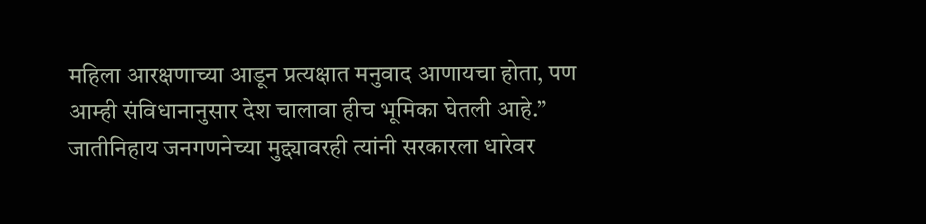महिला आरक्षणाच्या आडून प्रत्यक्षात मनुवाद आणायचा होता, पण आम्ही संविधानानुसार देश चालावा हीच भूमिका घेतली आहे.”
जातीनिहाय जनगणनेच्या मुद्द्यावरही त्यांनी सरकारला धारेवर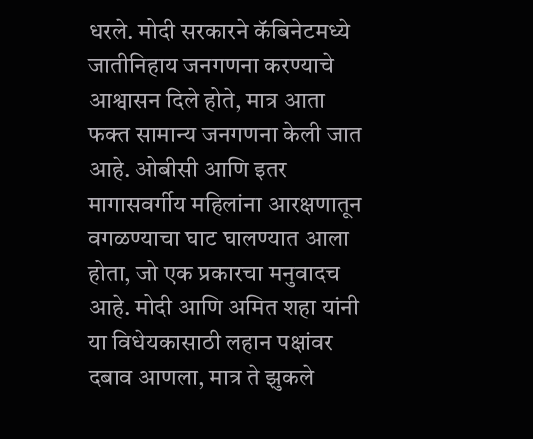धरले. मोदी सरकारने कॅबिनेटमध्ये जातीनिहाय जनगणना करण्याचे आश्वासन दिले होते, मात्र आता फक्त सामान्य जनगणना केली जात आहे. ओबीसी आणि इतर मागासवर्गीय महिलांना आरक्षणातून वगळण्याचा घाट घालण्यात आला होता, जो एक प्रकारचा मनुवादच आहे. मोदी आणि अमित शहा यांनी या विधेयकासाठी लहान पक्षांवर दबाव आणला, मात्र ते झुकले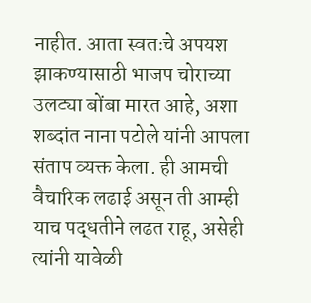नाहीत. आता स्वतःचे अपयश झाकण्यासाठी भाजप चोराच्या उलट्या बोंबा मारत आहे, अशा शब्दांत नाना पटोले यांनी आपला संताप व्यक्त केला. ही आमची वैचारिक लढाई असून ती आम्ही याच पद्धतीने लढत राहू, असेही त्यांनी यावेळी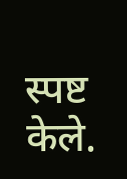स्पष्ट केले.